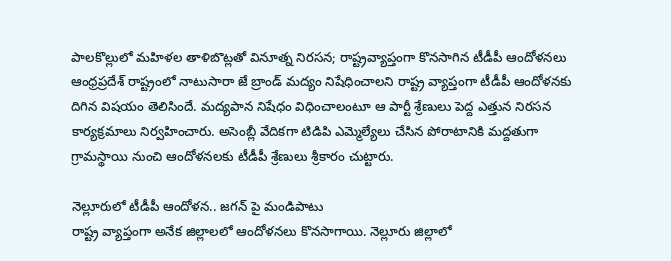పాలకొల్లులో మహిళల తాళిబొట్లతో వినూత్న నిరసన; రాష్ట్రవ్యాప్తంగా కొనసాగిన టీడీపీ ఆందోళనలు
ఆంధ్రప్రదేశ్ రాష్ట్రంలో నాటుసారా జే బ్రాండ్ మద్యం నిషేధించాలని రాష్ట్ర వ్యాప్తంగా టీడీపీ ఆందోళనకు దిగిన విషయం తెలిసిందే. మద్యపాన నిషేధం విధించాలంటూ ఆ పార్టీ శ్రేణులు పెద్ద ఎత్తున నిరసన కార్యక్రమాలు నిర్వహించారు. అసెంబ్లీ వేదికగా టిడిపి ఎమ్మెల్యేలు చేసిన పోరాటానికి మద్దతుగా గ్రామస్థాయి నుంచి ఆందోళనలకు టీడీపీ శ్రేణులు శ్రీకారం చుట్టారు.

నెల్లూరులో టీడీపీ ఆందోళన.. జగన్ పై మండిపాటు
రాష్ట్ర వ్యాప్తంగా అనేక జిల్లాలలో ఆందోళనలు కొనసాగాయి. నెల్లూరు జిల్లాలో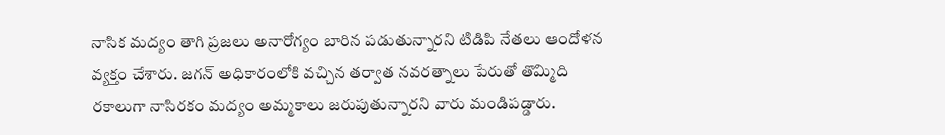నాసిక మద్యం తాగి ప్రజలు అనారోగ్యం బారిన పడుతున్నారని టిడిపి నేతలు ఆందోళన వ్యక్తం చేశారు. జగన్ అధికారంలోకి వచ్చిన తర్వాత నవరత్నాలు పేరుతో తొమ్మిది రకాలుగా నాసిరకం మద్యం అమ్మకాలు జరుపుతున్నారని వారు మండిపడ్డారు.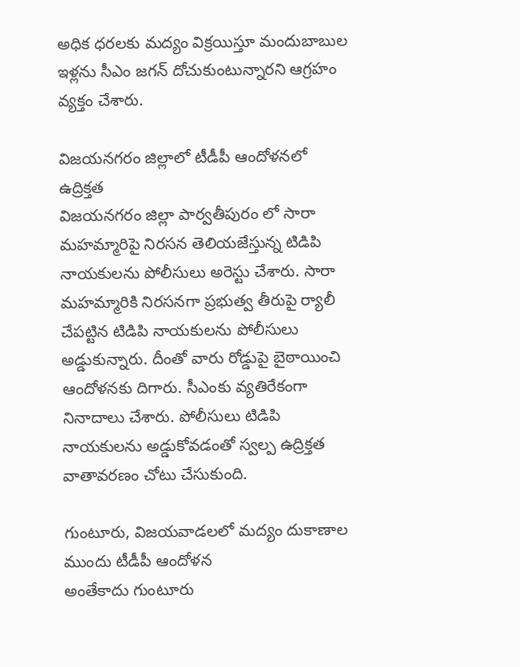అధిక ధరలకు మద్యం విక్రయిస్తూ మందుబాబుల ఇళ్లను సీఎం జగన్ దోచుకుంటున్నారని ఆగ్రహం వ్యక్తం చేశారు.

విజయనగరం జిల్లాలో టీడీపీ ఆందోళనలో ఉద్రిక్తత
విజయనగరం జిల్లా పార్వతీపురం లో సారా మహమ్మారిపై నిరసన తెలియజేస్తున్న టిడిపి నాయకులను పోలీసులు అరెస్టు చేశారు. సారా మహమ్మారికి నిరసనగా ప్రభుత్వ తీరుపై ర్యాలీ చేపట్టిన టిడిపి నాయకులను పోలీసులు అడ్డుకున్నారు. దీంతో వారు రోడ్డుపై బైఠాయించి ఆందోళనకు దిగారు. సీఎంకు వ్యతిరేకంగా నినాదాలు చేశారు. పోలీసులు టిడిపి నాయకులను అడ్డుకోవడంతో స్వల్ప ఉద్రిక్తత వాతావరణం చోటు చేసుకుంది.

గుంటూరు, విజయవాడలలో మద్యం దుకాణాల ముందు టీడీపీ ఆందోళన
అంతేకాదు గుంటూరు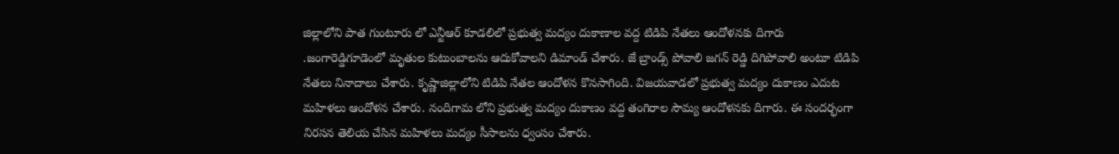జిల్లాలోని పాత గుంటూరు లో ఎన్టీఆర్ కూడలిలో ప్రభుత్వ మద్యం దుకాణాల వద్ద టిడిపి నేతలు ఆందోళనకు దిగారు .జంగారెడ్డిగూడెంలో మృతుల కుటుంబాలను ఆదుకోవాలని డిమాండ్ చేశారు. జే బ్రాండ్స్ పోవాలి జగన్ రెడ్డి దిగిపోవాలి అంటూ టిడిపి నేతలు నినాదాలు చేశారు. కృష్ణాజిల్లాలోని టిడిపి నేతల ఆందోళన కొనసాగింది. విజయవాడలో ప్రభుత్వ మద్యం దుకాణం ఎదుట మహిళలు ఆందోళన చేశారు. నందిగామ లోని ప్రభుత్వ మద్యం దుకాణం వద్ద తంగిరాల సౌమ్య ఆందోళనకు దిగారు. ఈ సందర్భంగా నిరసన తెలియ చేసిన మహిళలు మద్యం సీసాలను ధ్వంసం చేశారు.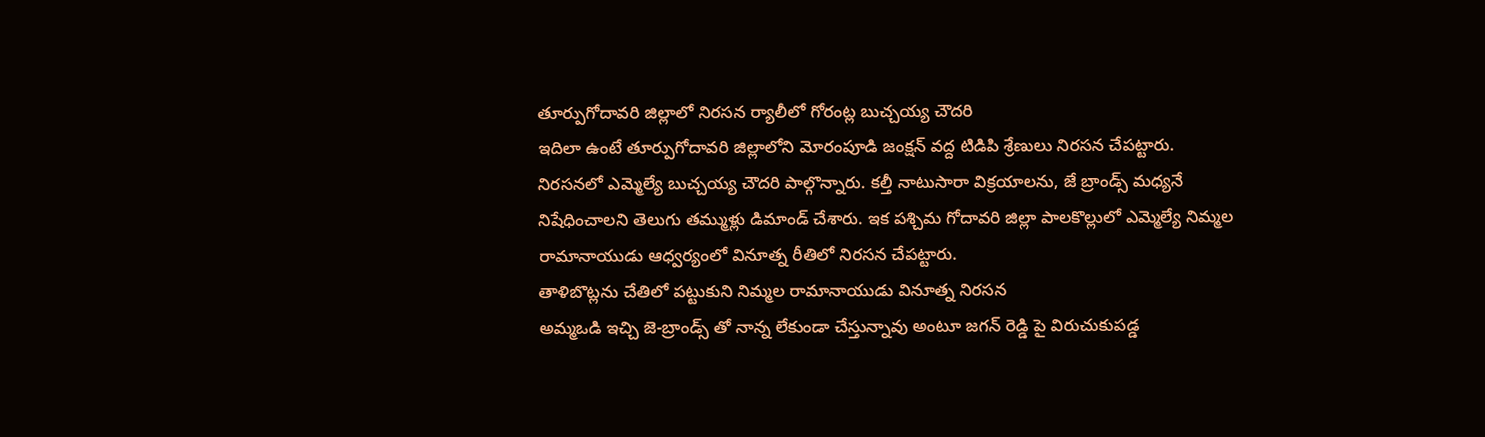తూర్పుగోదావరి జిల్లాలో నిరసన ర్యాలీలో గోరంట్ల బుచ్చయ్య చౌదరి
ఇదిలా ఉంటే తూర్పుగోదావరి జిల్లాలోని మోరంపూడి జంక్షన్ వద్ద టిడిపి శ్రేణులు నిరసన చేపట్టారు. నిరసనలో ఎమ్మెల్యే బుచ్చయ్య చౌదరి పాల్గొన్నారు. కల్తీ నాటుసారా విక్రయాలను, జే బ్రాండ్స్ మధ్యనే నిషేధించాలని తెలుగు తమ్ముళ్లు డిమాండ్ చేశారు. ఇక పశ్చిమ గోదావరి జిల్లా పాలకొల్లులో ఎమ్మెల్యే నిమ్మల రామానాయుడు ఆధ్వర్యంలో వినూత్న రీతిలో నిరసన చేపట్టారు.
తాళిబొట్లను చేతిలో పట్టుకుని నిమ్మల రామానాయుడు వినూత్న నిరసన
అమ్మఒడి ఇచ్చి జె-బ్రాండ్స్ తో నాన్న లేకుండా చేస్తున్నావు అంటూ జగన్ రెడ్డి పై విరుచుకుపడ్డ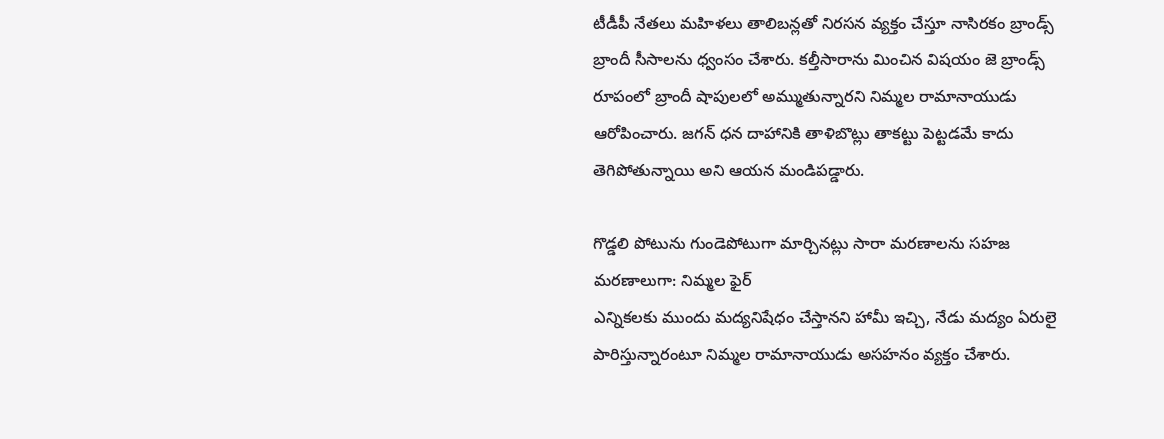టీడీపీ నేతలు మహిళలు తాలిబన్లతో నిరసన వ్యక్తం చేస్తూ నాసిరకం బ్రాండ్స్ బ్రాందీ సీసాలను ధ్వంసం చేశారు. కల్తీసారాను మించిన విషయం జె బ్రాండ్స్ రూపంలో బ్రాందీ షాపులలో అమ్ముతున్నారని నిమ్మల రామానాయుడు ఆరోపించారు. జగన్ ధన దాహానికి తాళిబొట్లు తాకట్టు పెట్టడమే కాదు తెగిపోతున్నాయి అని ఆయన మండిపడ్డారు.

గొడ్డలి పోటును గుండెపోటుగా మార్చినట్లు సారా మరణాలను సహజ మరణాలుగా: నిమ్మల ఫైర్
ఎన్నికలకు ముందు మద్యనిషేధం చేస్తానని హామీ ఇచ్చి, నేడు మద్యం ఏరులై పారిస్తున్నారంటూ నిమ్మల రామానాయుడు అసహనం వ్యక్తం చేశారు.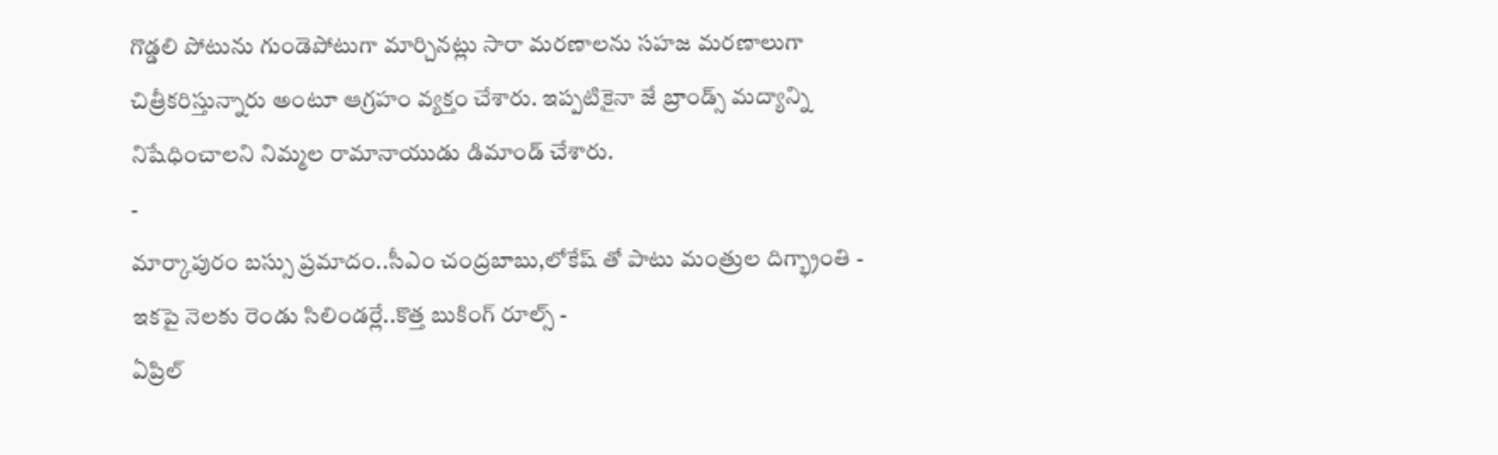గొడ్డలి పోటును గుండెపోటుగా మార్చినట్లు సారా మరణాలను సహజ మరణాలుగా చిత్రీకరిస్తున్నారు అంటూ ఆగ్రహం వ్యక్తం చేశారు. ఇప్పటికైనా జే బ్రాండ్స్ మద్యాన్ని నిషేధించాలని నిమ్మల రామానాయుడు డిమాండ్ చేశారు.
-
మార్కాపురం బస్సు ప్రమాదం..సీఎం చంద్రబాబు,లోకేష్ తో పాటు మంత్రుల దిగ్భ్రాంతి -
ఇకపై నెలకు రెండు సిలిండర్లే..కొత్త బుకింగ్ రూల్స్ -
ఏప్రిల్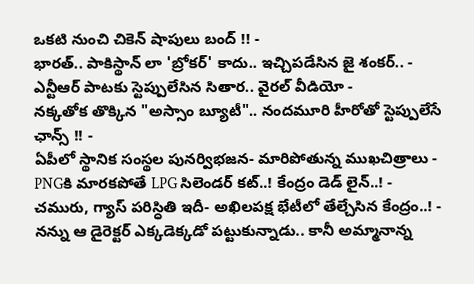ఒకటి నుంచి చికెన్ షాపులు బంద్ !! -
భారత్.. పాకిస్థాన్ లా 'బ్రోకర్' కాదు.. ఇచ్చిపడేసిన జై శంకర్.. -
ఎన్టీఆర్ పాటకు స్టెప్పులేసిన సితార.. వైరల్ వీడియో -
నక్కతోక తొక్కిన "అస్సాం బ్యూటీ".. నందమూరి హీరోతో స్టెప్పులేసే ఛాన్స్ !! -
ఏపీలో స్థానిక సంస్థల పునర్విభజన- మారిపోతున్న ముఖచిత్రాలు -
PNGకి మారకపోతే LPG సిలెండర్ కట్..! కేంద్రం డెడ్ లైన్..! -
చమురు, గ్యాస్ పరిస్ధితి ఇదీ- అఖిలపక్ష భేటీలో తేల్చేసిన కేంద్రం..! -
నన్ను ఆ డైరెక్టర్ ఎక్కడెక్కడో పట్టుకున్నాడు.. కానీ అమ్మానాన్న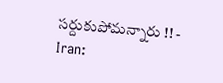సర్దుకుపోమన్నారు !! -
Iran: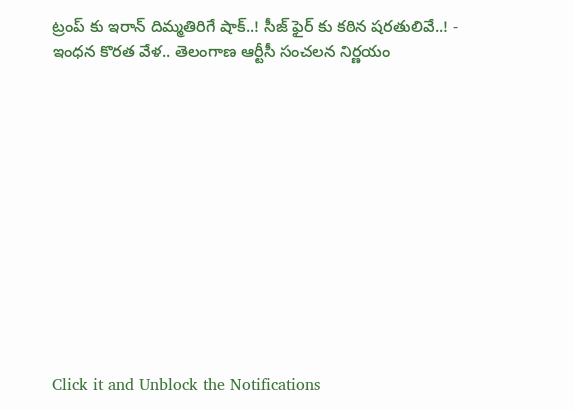ట్రంప్ కు ఇరాన్ దిమ్మతిరిగే షాక్..! సీజ్ ఫైర్ కు కఠిన షరతులివే..! -
ఇంధన కొరత వేళ.. తెలంగాణ ఆర్టీసీ సంచలన నిర్ణయం












Click it and Unblock the Notifications